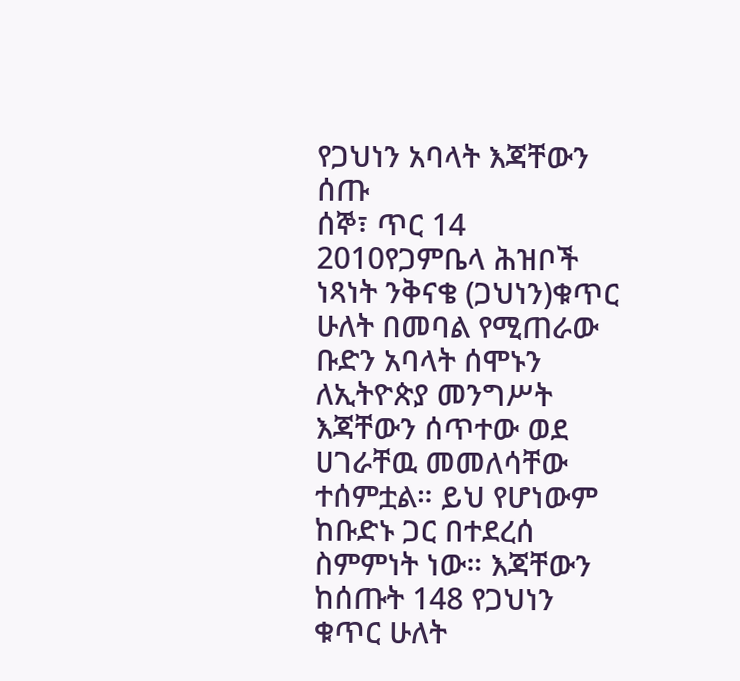የጋህነን አባላት እጃቸውን ሰጡ
ሰኞ፣ ጥር 14 2010የጋምቤላ ሕዝቦች ነጻነት ንቅናቄ (ጋህነን)ቁጥር ሁለት በመባል የሚጠራው ቡድን አባላት ሰሞኑን ለኢትዮጵያ መንግሥት እጃቸውን ሰጥተው ወደ ሀገራቸዉ መመለሳቸው ተሰምቷል። ይህ የሆነውም ከቡድኑ ጋር በተደረሰ ስምምነት ነው። እጃቸውን ከሰጡት 148 የጋህነን ቁጥር ሁለት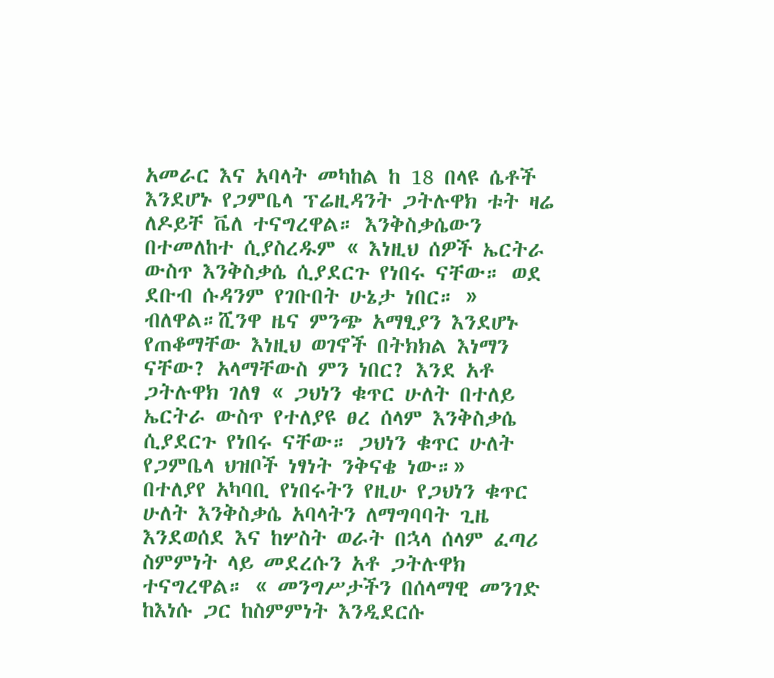አመራር እና አባላት መካከል ከ 18 በላዩ ሴቶች እንደሆኑ የጋምቤላ ፕሬዚዳንት ጋትሉዋክ ቱት ዛሬ ለዶይቸ ቬለ ተናግረዋል። እንቅስቃሴውን በተመለከተ ሲያስረዱም « እነዚህ ሰዎች ኤርትራ ውስጥ እንቅስቃሴ ሲያደርጉ የነበሩ ናቸው። ወደ ደቡብ ሱዳንም የገቡበት ሁኔታ ነበር። » ብለዋል።ሺንዋ ዜና ምንጭ አማፂያን እንደሆኑ የጠቆማቸው እነዚህ ወገኖች በትክክል እነማን ናቸው? አላማቸውስ ምን ነበር? እንደ አቶ ጋትሉዋክ ገለፃ « ጋህነን ቁጥር ሁለት በተለይ ኤርትራ ውስጥ የተለያዩ ፀረ ሰላም እንቅስቃሴ ሲያደርጉ የነበሩ ናቸው። ጋህነን ቁጥር ሁለት የጋምቤላ ህዝቦች ነፃነት ንቅናቄ ነው።»
በተለያየ አካባቢ የነበሩትን የዚሁ የጋህነን ቁጥር ሁለት እንቅስቃሴ አባላትን ለማግባባት ጊዜ እንደወሰደ እና ከሦስት ወራት በኋላ ሰላም ፈጣሪ ስምምነት ላይ መደረሱን አቶ ጋትሉዋክ ተናግረዋል። « መንግሥታችን በሰላማዊ መንገድ ከእነሱ ጋር ከስምምነት እንዲደርሱ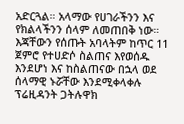አድርጓል። አላማው የሀገራችንን እና የክልላችንን ሰላም ለመጠበቅ ነው። እጃቸውን የሰጡት አባላትም ከጥር 11 ጀምሮ የተሀድሶ ስልጠና እየወሰዱ እንደሆነ እና ከስልጠናው በኋላ ወደ ሰላማዊ ኑሯቸው እንደሚቀላቀሉ ፕሬዚዳንት ጋትሉዋክ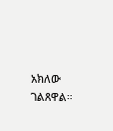አክለው ገልጸዋል።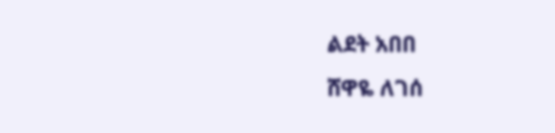ልደት አበበ
ሸዋዬ ለገሰ